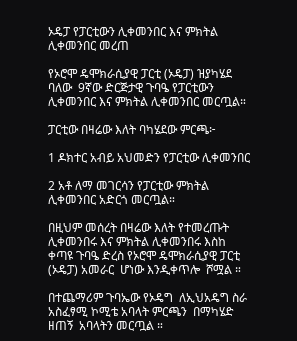ኦዴፓ የፓርቲውን ሊቀመንበር እና ምክትል ሊቀመንበር መረጠ

የኦሮሞ ዴሞክራሲያዊ ፓርቲ (ኦዴፓ) ዝያካሄደ ባለው  9ኛው ድርጅታዊ ጉባዔ የፓርቲውን ሊቀመንበር እና ምክትል ሊቀመንበር መርጧል።

ፓርቲው በዛሬው እለት ባካሄደው ምርጫ፦

1 ዶክተር አብይ አህመድን የፓርቲው ሊቀመንበር

2 አቶ ለማ መገርሳን የፓርቲው ምክትል ሊቀመንበር አድርጎ መርጧል።

በዚህም መሰረት በዛሬው እለት የተመረጡት ሊቀመንበሩ እና ምክትል ሊቀመንበሩ እስከ ቀጣዩ ጉባዔ ድረስ የኦሮሞ ዴሞክራሲያዊ ፓርቲ (ኦዴፓ) አመራር  ሆነው እንዲቀጥሎ  ሾሟል ።

በተጨማሪም ጉባኤው የኦዴግ  ለኢህአዴግ ስራ አስፈፃሚ ኮሚቴ አባላት ምርጫን  በማካሄድ  ዘጠኝ  አባላትን መርጧል ።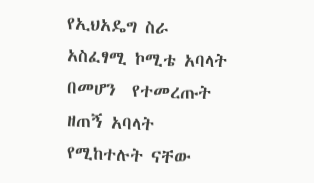የኢህአዴግ ስራ አስፈፃሚ ኮሚቴ አባላት በመሆን  የተመረጡት ዘጠኝ አባላት የሚከተሉት ናቸው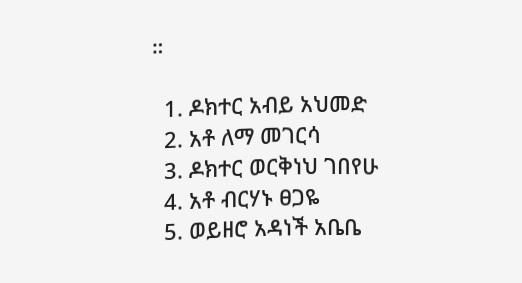።

  1. ዶክተር አብይ አህመድ
  2. አቶ ለማ መገርሳ
  3. ዶክተር ወርቅነህ ገበየሁ
  4. አቶ ብርሃኑ ፀጋዬ
  5. ወይዘሮ አዳነች አቤቤ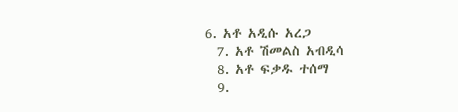6. አቶ አዲሱ አረጋ
  7. አቶ ሽመልስ አብዲሳ
  8. አቶ ፍቃዱ ተሰማ
  9.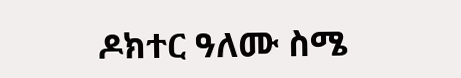ዶክተር ዓለሙ ስሜ